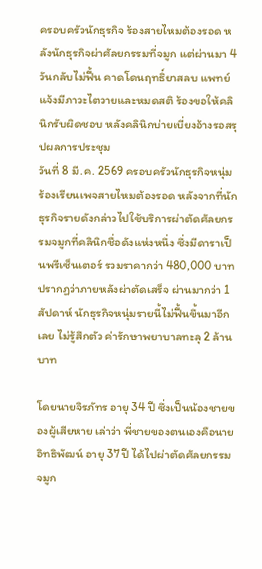ครอบครัวนักธุรกิจ ร้องสายไหมต้องรอด หลังนักธุรกิจผ่าศัลยกรรมที่จมูก แต่ผ่านมา 4 วันกลับไม่ฟื้น คาดโดนฤทธิ์ยาสลบ แพทย์แจ้งมีภาวะไตวายและหมดสติ ร้องขอให้คลินิกรับผิดชอบ หลังคลินิกบ่ายเบี่ยงอ้างรอสรุปผลการประชุม
วันที่ 8 มี.ค. 2569 ครอบครัวนักธุรกิจหนุ่ม ร้องเรียนเพจสายไหมต้องรอด หลังจากที่นักธุรกิจรายดังกล่าวไปใช้บริการผ่าตัดศัลยกรรมจมูกที่คลินิกชื่อดังแห่งหนึ่ง ซึ่งมีดาราเป็นพรีเซ็นเตอร์ รวมราคากว่า 480,000 บาท ปรากฏว่าภายหลังผ่าตัดเสร็จ ผ่านมากว่า 1 สัปดาห์ นักธุรกิจหนุ่มรายนี้ไม่ฟื้นขึ้นมาอีกเลย ไม่รู้สึกตัว ค่ารักษาพยาบาลทะลุ 2 ล้านบาท

โดยนายจิรภัทร อายุ 34 ปี ซึ่งเป็นน้องชายของผู้เสียหาย เล่าว่า พี่ชายของตนเองคือนายอิทธิพัฒน์ อายุ 37 ปี ได้ไปผ่าตัดศัลยกรรมจมูก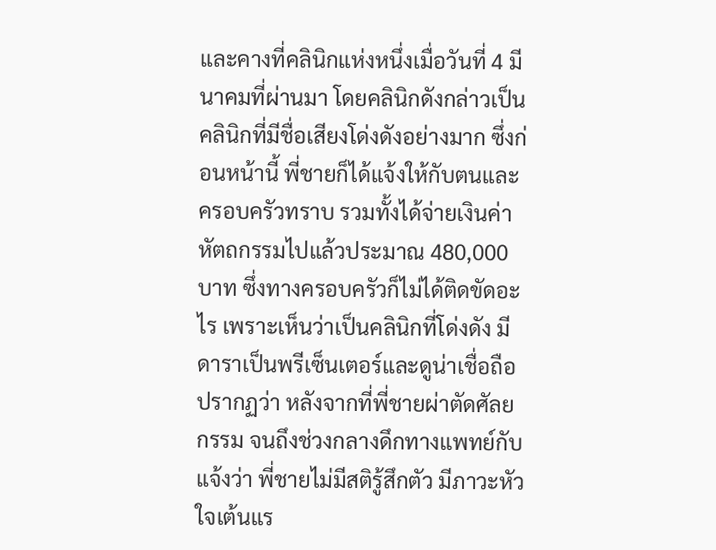และคางที่คลินิกแห่งหนึ่งเมื่อวันที่ 4 มีนาคมที่ผ่านมา โดยคลินิกดังกล่าวเป็นคลินิกที่มีชื่อเสียงโด่งดังอย่างมาก ซึ่งก่อนหน้านี้ พี่ชายก็ได้แจ้งให้กับตนและครอบครัวทราบ รวมทั้งได้จ่ายเงินค่าหัตถกรรมไปแล้วประมาณ 480,000 บาท ซึ่งทางครอบครัวก็ไม่ได้ติดขัดอะไร เพราะเห็นว่าเป็นคลินิกที่โด่งดัง มีดาราเป็นพรีเซ็นเตอร์และดูน่าเชื่อถือ
ปรากฏว่า หลังจากที่พี่ชายผ่าตัดศัลยกรรม จนถึงช่วงกลางดึกทางแพทย์กับแจ้งว่า พี่ชายไม่มีสติรู้สึกตัว มีภาวะหัวใจเต้นแร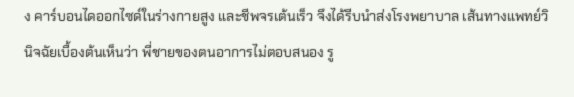ง คาร์บอนไดออกไซด์ในร่างกายสูง และชีพจรเต้นเร็ว จึงได้รีบนำส่งโรงพยาบาล เส้นทางแพทย์วินิจฉัยเบื้องต้นเห็นว่า พี่ชายของตนอาการไม่ตอบสนอง รู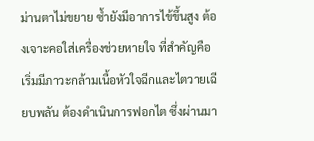ม่านตาไม่ขยาย ซ้ำยังมีอาการไข้ขึ้นสูง ต้องเจาะคอใส่เครื่องช่วยหายใจ ที่สำคัญคือ เริ่มมีภาวะกล้ามเนื้อหัวใจฉีกและไตวายเฉียบพลัน ต้องดำเนินการฟอกไต ซึ่งผ่านมา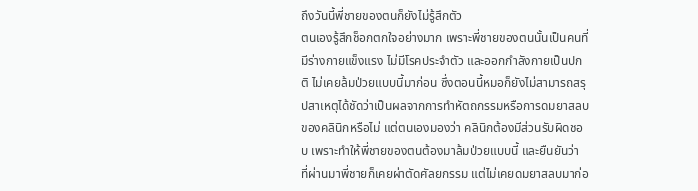ถึงวันนี้พี่ชายของตนก็ยังไม่รู้สึกตัว
ตนเองรู้สึกช็อกตกใจอย่างมาก เพราะพี่ชายของตนนั้นเป็นคนที่มีร่างกายแข็งแรง ไม่มีโรคประจำตัว และออกกำลังกายเป็นปกติ ไม่เคยล้มป่วยแบบนี้มาก่อน ซึ่งตอนนี้หมอก็ยังไม่สามารถสรุปสาเหตุได้ชัดว่าเป็นผลจากการทำหัตถกรรมหรือการดมยาสลบของคลินิกหรือไม่ แต่ตนเองมองว่า คลินิกต้องมีส่วนรับผิดชอบ เพราะทำให้พี่ชายของตนต้องมาล้มป่วยแบบนี้ และยืนยันว่า ที่ผ่านมาพี่ชายก็เคยผ่าตัดศัลยกรรม แต่ไม่เคยดมยาสลบมาก่อ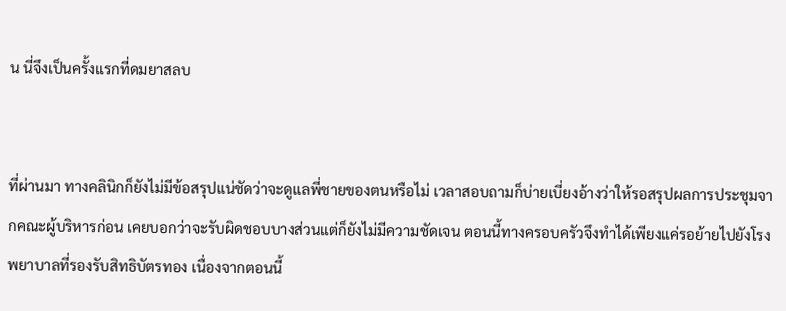น นี่จึงเป็นครั้งแรกที่ดมยาสลบ


ที่ผ่านมา ทางคลินิกก็ยังไม่มีข้อสรุปแน่ชัดว่าจะดูแลพี่ชายของตนหรือไม่ เวลาสอบถามก็บ่ายเบี่ยงอ้างว่าให้รอสรุปผลการประชุมจากคณะผู้บริหารก่อน เคยบอกว่าจะรับผิดชอบบางส่วนแต่ก็ยังไม่มีความชัดเจน ตอนนี้ทางครอบครัวจึงทำได้เพียงแค่รอย้ายไปยังโรงพยาบาลที่รองรับสิทธิบัตรทอง เนื่องจากตอนนี้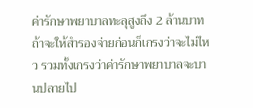ค่ารักษาพยาบาลทะลุสูงถึง 2 ล้านบาท ถ้าจะให้สำรองจ่ายก่อนก็เกรงว่าจะไม่ไหว รวมทั้งเกรงว่าค่ารักษาพยาบาลจะบานปลายไป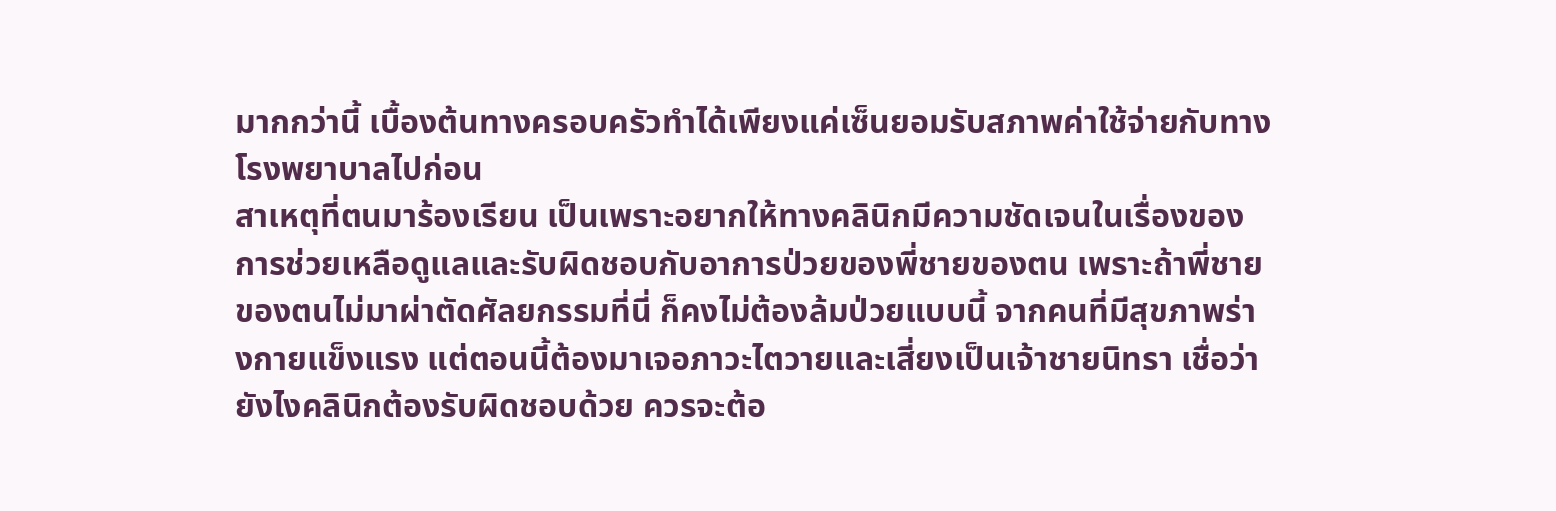มากกว่านี้ เบื้องต้นทางครอบครัวทำได้เพียงแค่เซ็นยอมรับสภาพค่าใช้จ่ายกับทางโรงพยาบาลไปก่อน
สาเหตุที่ตนมาร้องเรียน เป็นเพราะอยากให้ทางคลินิกมีความชัดเจนในเรื่องของการช่วยเหลือดูแลและรับผิดชอบกับอาการป่วยของพี่ชายของตน เพราะถ้าพี่ชายของตนไม่มาผ่าตัดศัลยกรรมที่นี่ ก็คงไม่ต้องล้มป่วยแบบนี้ จากคนที่มีสุขภาพร่างกายแข็งแรง แต่ตอนนี้ต้องมาเจอภาวะไตวายและเสี่ยงเป็นเจ้าชายนิทรา เชื่อว่ายังไงคลินิกต้องรับผิดชอบด้วย ควรจะต้อ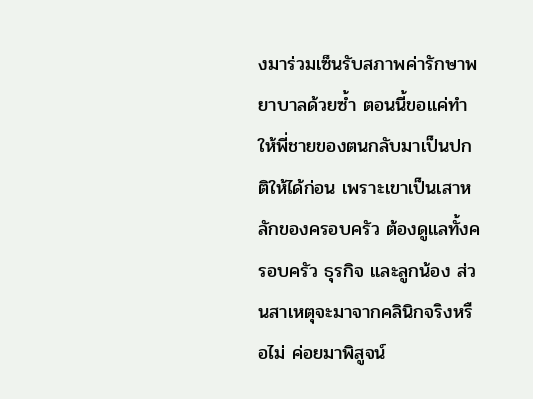งมาร่วมเซ็นรับสภาพค่ารักษาพยาบาลด้วยซ้ำ ตอนนี้ขอแค่ทำให้พี่ชายของตนกลับมาเป็นปกติให้ได้ก่อน เพราะเขาเป็นเสาหลักของครอบครัว ต้องดูแลทั้งครอบครัว ธุรกิจ และลูกน้อง ส่วนสาเหตุจะมาจากคลินิกจริงหรือไม่ ค่อยมาพิสูจน์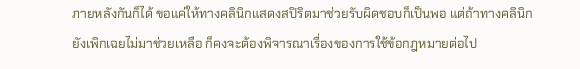ภายหลังกันก็ได้ ขอแค่ให้ทางคลินิกแสดงสปิริตมาช่วยรับผิดชอบก็เป็นพอ แต่ถ้าทางคลินิกยังเพิกเฉยไม่มาช่วยเหลือ ก็คงจะต้องพิจารณาเรื่องของการใช้ข้อกฎหมายต่อไป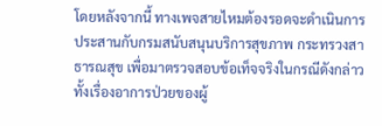โดยหลังจากนี้ ทางเพจสายไหมต้องรอดจะดำเนินการประสานกับกรมสนับสนุนบริการสุขภาพ กระทรวงสาธารณสุข เพื่อมาตรวจสอบข้อเท็จจริงในกรณีดังกล่าว ทั้งเรื่องอาการป่วยของผู้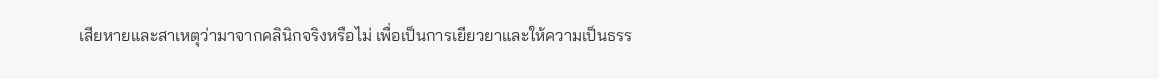เสียหายและสาเหตุว่ามาจากคลินิกจริงหรือไม่ เพื่อเป็นการเยียวยาและให้ความเป็นธรร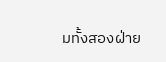มทั้งสองฝ่าย